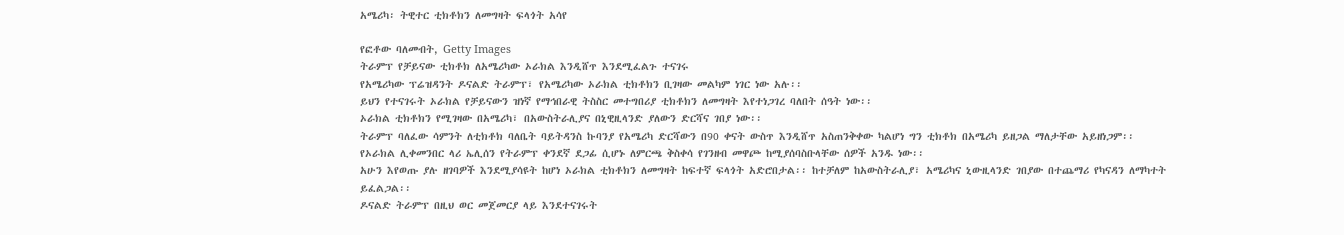አሜሪካ፡ ትዊተር ቲክቶክን ለመግዛት ፍላጎት አሳየ

የፎቶው ባለመብት, Getty Images
ትራምፕ የቻይናው ቲክቶክ ለአሜሪካው ኦራክል እንዲሸጥ እንደሚፈልጉ ተናገሩ
የአሜሪካው ፕሬዝዳንት ዶናልድ ትራምፕ፣ የአሜሪካው ኦራክል ቲክቶክን ቢገዛው መልካም ነገር ነው አሉ፡፡
ይህን የተናገሩት ኦራክል የቻይናውን ዝነኛ የማኅበራዊ ትስስር መተግበሪያ ቲክቶክን ለመግዛት እየተነጋገረ ባለበት ሰዓት ነው፡፡
ኦራክል ቲክቶክን የሚገዛው በአሜሪካ፣ በአውስትራሊያና በኒዊዚላንድ ያለውን ድርሻና ገበያ ነው፡፡
ትራምፕ ባለፈው ሳምንት ለቲክቶክ ባለቤት ባይትዳንስ ኩባንያ የአሜሪካ ድርሻውን በ90 ቀናት ውስጥ እንዲሸጥ አስጠንቅቀው ካልሆነ ግን ቲክቶክ በአሜሪካ ይዘጋል ማለታቸው አይዘነጋም፡፡
የኦራክል ሊቀመንበር ላሪ ኤሊሰን የትራምፕ ቀንደኛ ደጋፊ ሲሆኑ ለምርጫ ቅስቀሳ የገንዘብ መዋጮ ከሚያሰባስቡላቸው ሰዎች አንዱ ነው፡፡
አሁን እየወጡ ያሉ ዘገባዎች እንደሚያሳዩት ከሆነ ኦራክል ቲክቶክን ለመግዛት ከፍተኛ ፍላጎት አድሮበታል፡፡ ከተቻለም ከአውስትራሊያ፣ አሜሪካና ኒውዚላንድ ገበያው በተጨማሪ የካናዳን ለማካተት ይፈልጋል፡፡
ዶናልድ ትራምፕ በዚህ ወር መጀመርያ ላይ እንደተናገሩት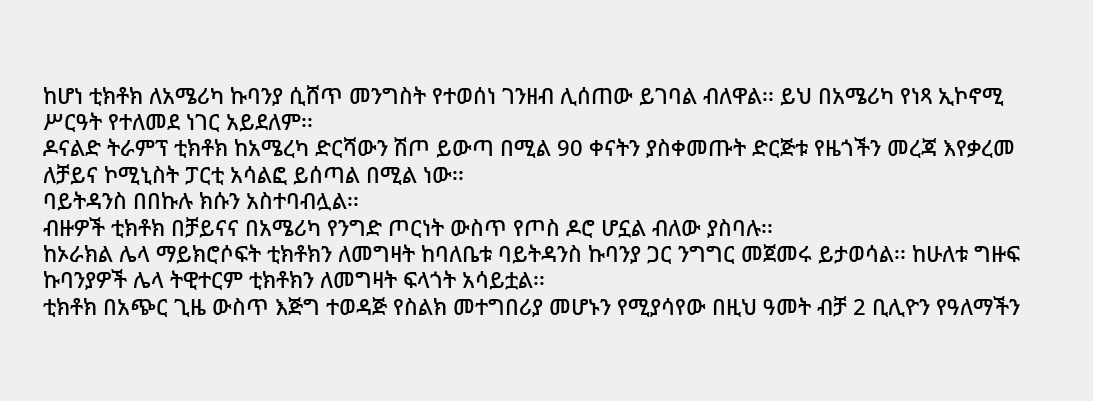ከሆነ ቲክቶክ ለአሜሪካ ኩባንያ ሲሸጥ መንግስት የተወሰነ ገንዘብ ሊሰጠው ይገባል ብለዋል፡፡ ይህ በአሜሪካ የነጻ ኢኮኖሚ ሥርዓት የተለመደ ነገር አይደለም፡፡
ዶናልድ ትራምፕ ቲክቶክ ከአሜረካ ድርሻውን ሽጦ ይውጣ በሚል 90 ቀናትን ያስቀመጡት ድርጅቱ የዜጎችን መረጃ እየቃረመ ለቻይና ኮሚኒስት ፓርቲ አሳልፎ ይሰጣል በሚል ነው፡፡
ባይትዳንስ በበኩሉ ክሱን አስተባብሏል፡፡
ብዙዎች ቲክቶክ በቻይናና በአሜሪካ የንግድ ጦርነት ውስጥ የጦስ ዶሮ ሆኗል ብለው ያስባሉ፡፡
ከኦራክል ሌላ ማይክሮሶፍት ቲክቶክን ለመግዛት ከባለቤቱ ባይትዳንስ ኩባንያ ጋር ንግግር መጀመሩ ይታወሳል፡፡ ከሁለቱ ግዙፍ ኩባንያዎች ሌላ ትዊተርም ቲክቶክን ለመግዛት ፍላጎት አሳይቷል፡፡
ቲክቶክ በአጭር ጊዜ ውስጥ እጅግ ተወዳጅ የስልክ መተግበሪያ መሆኑን የሚያሳየው በዚህ ዓመት ብቻ 2 ቢሊዮን የዓለማችን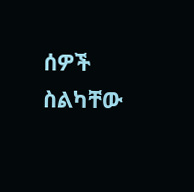ሰዎች ስልካቸው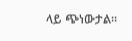ላይ ጭነውታል፡፡